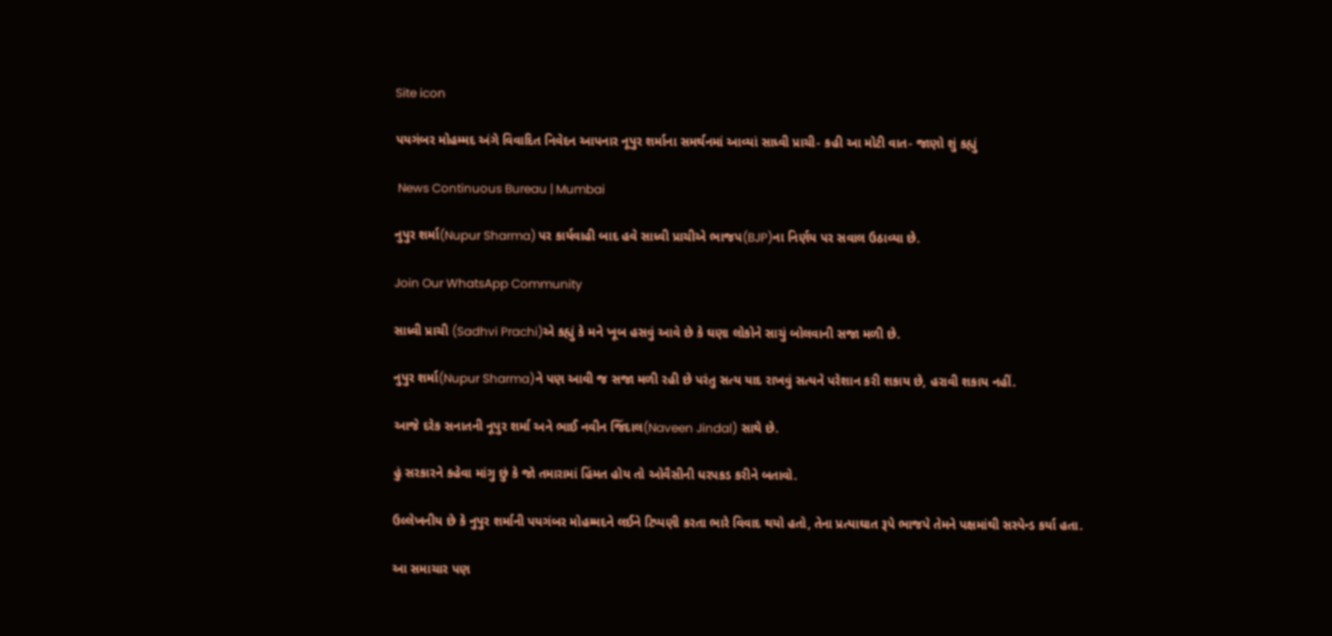Site icon

પયગંબર મોહમ્મદ અંગે વિવાદિત નિવેદન આપનાર નૂપુર શર્માના સમર્થનમાં આવ્યાં સાધ્વી પ્રાચી- કહી આ મોટી વાત- જાણો શું કહ્યું

 News Continuous Bureau | Mumbai

નુપુર શર્મા(Nupur Sharma) પર કાર્યવાહી બાદ હવે સાધ્વી પ્રાચીએ ભાજપ(BJP)ના નિર્ણય પર સવાલ ઉઠાવ્યા છે.

Join Our WhatsApp Community

સાધ્વી પ્રાચી (Sadhvi Prachi)એ કહ્યું કે મને ખૂબ હસવું આવે છે કે ઘણા લોકોને સાચું બોલવાની સજા મળી છે.

નુપુર શર્મા(Nupur Sharma)ને પણ આવી જ સજા મળી રહી છે પરંતુ સત્ય યાદ રાખવું સત્યને પરેશાન કરી શકાય છે, હરાવી શકાય નહીં.

આજે દરેક સનાતની નૂપુર શર્મા અને ભાઈ નવીન જિંદાલ(Naveen Jindal) સાથે છે.

હું સરકારને કહેવા માંગુ છું કે જો તમારામાં હિંમત હોય તો ઓવૈસીની ધરપકડ કરીને બતાવો.

ઉલ્લેખનીય છે કે નુપુર શર્માની પયગંબર મોહમ્મદને લઈને ટિપ્પણી કરતા ભારે વિવાદ થયો હતો, તેના પ્રત્યાઘાત રૂપે ભાજપે તેમને પક્ષમાંથી સસ્પેન્ડ કર્યા હતા.

આ સમાચાર પણ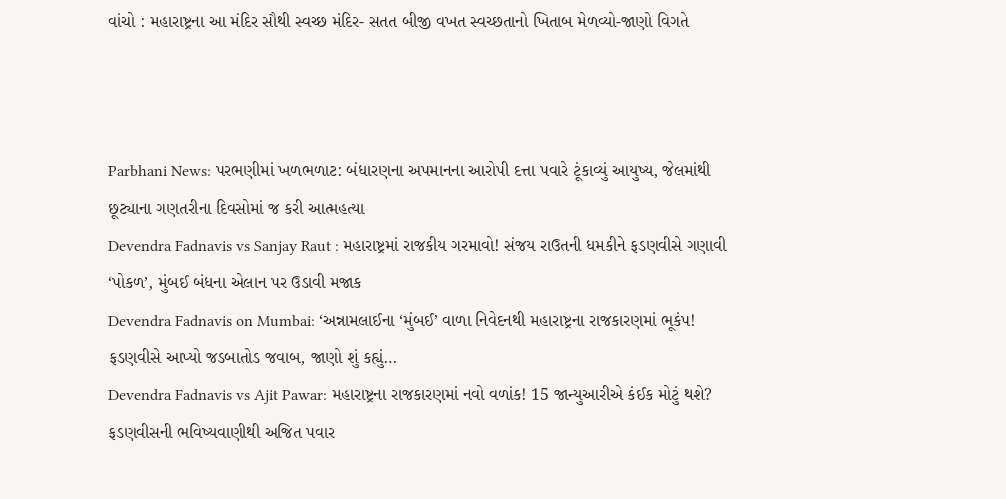વાંચો : મહારાષ્ટ્રના આ મંદિર સૌથી સ્વચ્છ મંદિર- સતત બીજી વખત સ્વચ્છતાનો ખિતાબ મેળવ્યો-જાણો વિગતે



Parbhani News: પરભણીમાં ખળભળાટ: બંધારણના અપમાનના આરોપી દત્તા પવારે ટૂંકાવ્યું આયુષ્ય, જેલમાંથી છૂટ્યાના ગણતરીના દિવસોમાં જ કરી આત્મહત્યા
Devendra Fadnavis vs Sanjay Raut : મહારાષ્ટ્રમાં રાજકીય ગરમાવો! સંજય રાઉતની ધમકીને ફડણવીસે ગણાવી ‘પોકળ’, મુંબઈ બંધના એલાન પર ઉડાવી મજાક
Devendra Fadnavis on Mumbai: ‘અન્નામલાઈના ‘મુંબઈ’ વાળા નિવેદનથી મહારાષ્ટ્રના રાજકારણમાં ભૂકંપ! ફડણવીસે આપ્યો જડબાતોડ જવાબ, જાણો શું કહ્યું…
Devendra Fadnavis vs Ajit Pawar: મહારાષ્ટ્રના રાજકારણમાં નવો વળાંક! 15 જાન્યુઆરીએ કંઈક મોટું થશે? ફડણવીસની ભવિષ્યવાણીથી અજિત પવાર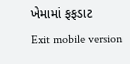ખેમામાં ફફડાટ
Exit mobile version